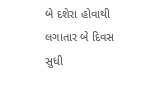બે દશેરા હોવાથી લગાતાર બે દિવસ સુધી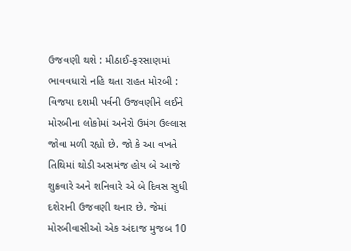ઉજવણી થશે : મીઠાઈ-ફરસાણમાં ભાવવધારો નહિ થતા રાહત મોરબી : વિજયા દશમી પર્વની ઉજવણીને લઈને મોરબીના લોકોમાં અનેરો ઉમંગ ઉલ્લાસ જોવા મળી રહ્યો છે. જો કે આ વખતે તિથિમાં થોડી અસમંજ હોય બે આજે શુક્રવારે અને શનિવારે એ બે દિવસ સુધી દશેરાની ઉજવણી થનાર છે. જેમાં મોરબીવાસીઓ એક અંદાજ મુજબ 10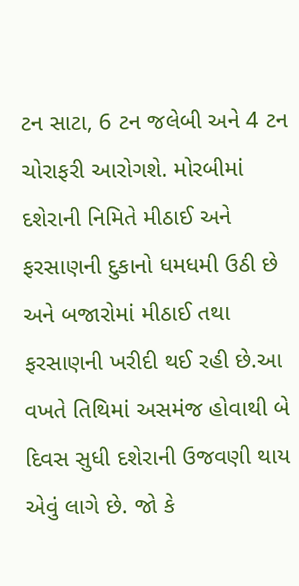ટન સાટા, 6 ટન જલેબી અને 4 ટન ચોરાફરી આરોગશે. મોરબીમાં દશેરાની નિમિતે મીઠાઈ અને ફરસાણની દુકાનો ધમધમી ઉઠી છે અને બજારોમાં મીઠાઈ તથા ફરસાણની ખરીદી થઈ રહી છે.આ વખતે તિથિમાં અસમંજ હોવાથી બે દિવસ સુધી દશેરાની ઉજવણી થાય એવું લાગે છે. જો કે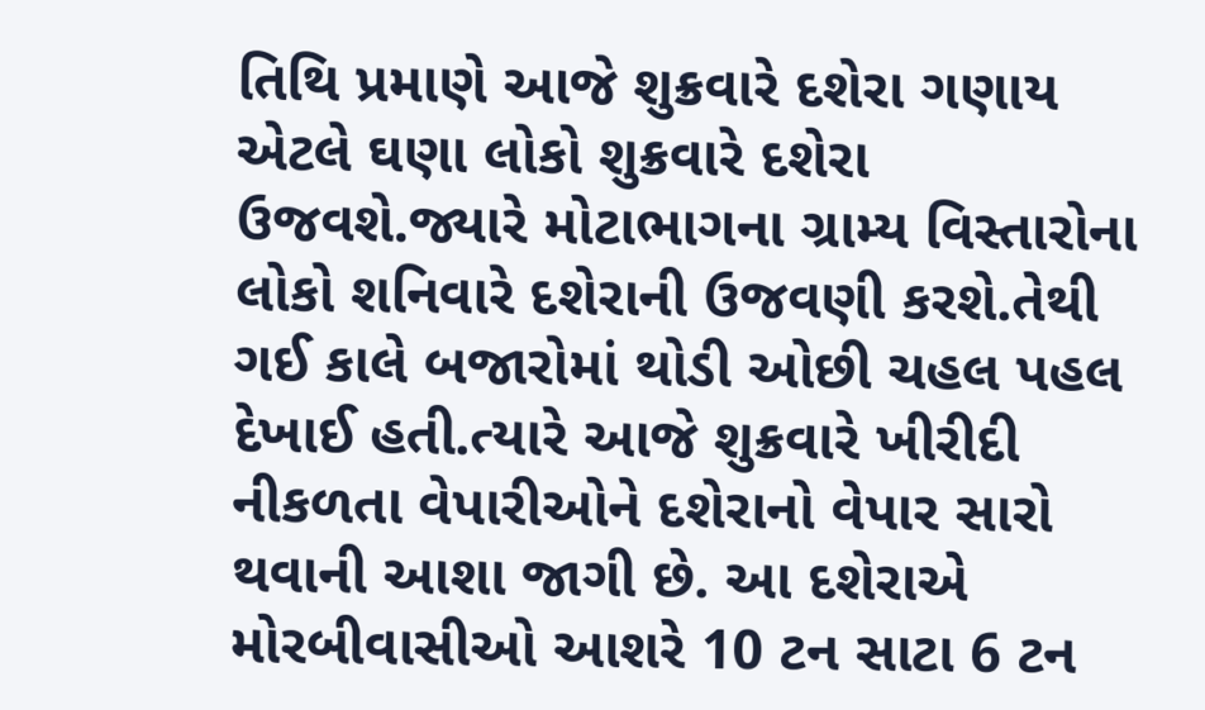તિથિ પ્રમાણે આજે શુક્રવારે દશેરા ગણાય એટલે ઘણા લોકો શુક્રવારે દશેરા ઉજવશે.જ્યારે મોટાભાગના ગ્રામ્ય વિસ્તારોના લોકો શનિવારે દશેરાની ઉજવણી કરશે.તેથી ગઈ કાલે બજારોમાં થોડી ઓછી ચહલ પહલ દેખાઈ હતી.ત્યારે આજે શુક્રવારે ખીરીદી નીકળતા વેપારીઓને દશેરાનો વેપાર સારો થવાની આશા જાગી છે. આ દશેરાએ મોરબીવાસીઓ આશરે 10 ટન સાટા 6 ટન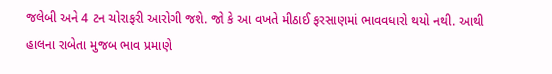જલેબી અને 4 ટન ચોરાફરી આરોગી જશે. જો કે આ વખતે મીઠાઈ ફરસાણમાં ભાવવધારો થયો નથી. આથી હાલના રાબેતા મુજબ ભાવ પ્રમાણે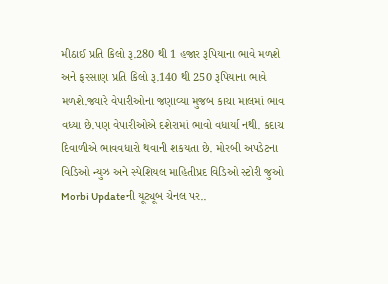મીઠાઈ પ્રતિ કિલો રૂ.280 થી 1 હજાર રૂપિયાના ભાવે મળશે અને ફરસાણ પ્રતિ કિલો રૂ.140 થી 250 રૂપિયાના ભાવે મળશે.જ્યારે વેપારીઓના જણાવ્યા મુજબ કાચા માલમાં ભાવ વધ્યા છે.પણ વેપારીઓએ દશેરામાં ભાવો વધાર્યા નથી. કદાચ દિવાળીએ ભાવવધારો થવાની શકયતા છે. મોરબી અપડેટના વિડિઓ ન્યુઝ અને સ્પેશિયલ માહિતીપ્રદ વિડિઓ સ્ટોરી જુઓ Morbi Updateની યૂટ્યૂબ ચેનલ પર..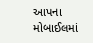આપના મોબાઈલમાં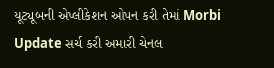યૂટ્યૂબની એપ્લીકેશન ઓપન કરી તેમાં Morbi Update સર્ચ કરી અમારી ચેનલ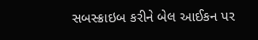સબસ્ક્રાઇબ કરીને બેલ આઈકન પર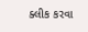ક્લીક કરવા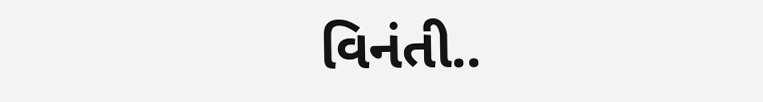વિનંતી..